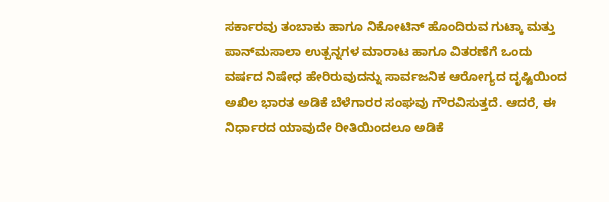ಸರ್ಕಾರವು ತಂಬಾಕು ಹಾಗೂ ನಿಕೋಟಿನ್ ಹೊಂದಿರುವ ಗುಟ್ಕಾ ಮತ್ತು ಪಾನ್‌ಮಸಾಲಾ ಉತ್ಪನ್ನಗಳ ಮಾರಾಟ ಹಾಗೂ ವಿತರಣೆಗೆ ಒಂದು ವರ್ಷದ ನಿಷೇಧ ಹೇರಿರುವುದನ್ನು ಸಾರ್ವಜನಿಕ ಆರೋಗ್ಯದ ದೃಷ್ಟಿಯಿಂದ ಅಖಿಲ ಭಾರತ ಅಡಿಕೆ ಬೆಳೆಗಾರರ ಸಂಘವು ಗೌರವಿಸುತ್ತದೆ. ಆದರೆ, ಈ ನಿರ್ಧಾರದ ಯಾವುದೇ ರೀತಿಯಿಂದಲೂ ಅಡಿಕೆ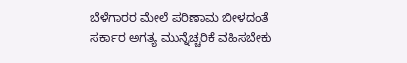ಬೆಳೆಗಾರರ ಮೇಲೆ ಪರಿಣಾಮ ಬೀಳದಂತೆ ಸರ್ಕಾರ ಅಗತ್ಯ ಮುನ್ನೆಚ್ಚರಿಕೆ ವಹಿಸಬೇಕು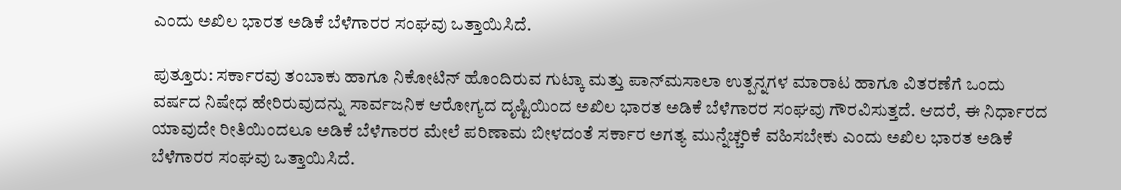ಎಂದು ಅಖಿಲ ಭಾರತ ಅಡಿಕೆ ಬೆಳೆಗಾರರ ಸಂಘವು ಒತ್ತಾಯಿಸಿದೆ.

ಪುತ್ತೂರು: ಸರ್ಕಾರವು ತಂಬಾಕು ಹಾಗೂ ನಿಕೋಟಿನ್ ಹೊಂದಿರುವ ಗುಟ್ಕಾ ಮತ್ತು ಪಾನ್‌ಮಸಾಲಾ ಉತ್ಪನ್ನಗಳ ಮಾರಾಟ ಹಾಗೂ ವಿತರಣೆಗೆ ಒಂದು ವರ್ಷದ ನಿಷೇಧ ಹೇರಿರುವುದನ್ನು ಸಾರ್ವಜನಿಕ ಆರೋಗ್ಯದ ದೃಷ್ಟಿಯಿಂದ ಅಖಿಲ ಭಾರತ ಅಡಿಕೆ ಬೆಳೆಗಾರರ ಸಂಘವು ಗೌರವಿಸುತ್ತದೆ. ಆದರೆ, ಈ ನಿರ್ಧಾರದ ಯಾವುದೇ ರೀತಿಯಿಂದಲೂ ಅಡಿಕೆ ಬೆಳೆಗಾರರ ಮೇಲೆ ಪರಿಣಾಮ ಬೀಳದಂತೆ ಸರ್ಕಾರ ಅಗತ್ಯ ಮುನ್ನೆಚ್ಚರಿಕೆ ವಹಿಸಬೇಕು ಎಂದು ಅಖಿಲ ಭಾರತ ಅಡಿಕೆ ಬೆಳೆಗಾರರ ಸಂಘವು ಒತ್ತಾಯಿಸಿದೆ.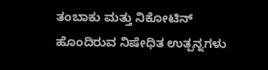ತಂಬಾಕು ಮತ್ತು ನಿಕೋಟಿನ್ ಹೊಂದಿರುವ ನಿಷೇಧಿತ ಉತ್ಪನ್ನಗಳು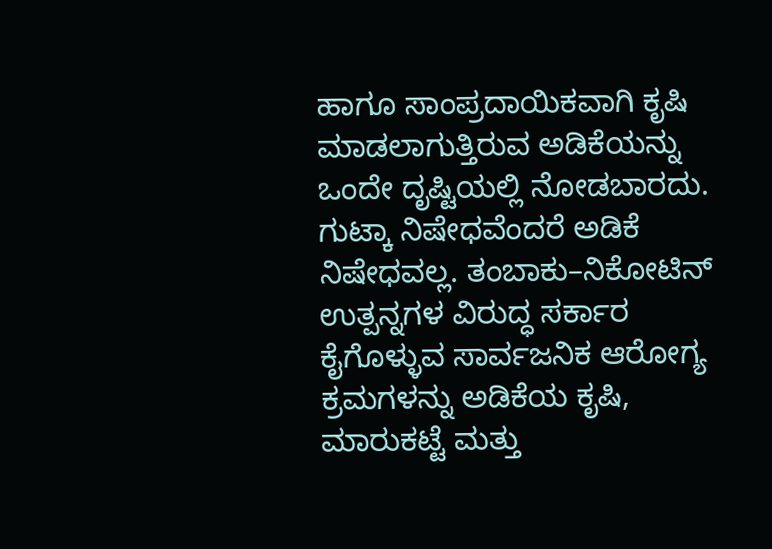ಹಾಗೂ ಸಾಂಪ್ರದಾಯಿಕವಾಗಿ ಕೃಷಿ ಮಾಡಲಾಗುತ್ತಿರುವ ಅಡಿಕೆಯನ್ನು ಒಂದೇ ದೃಷ್ಟಿಯಲ್ಲಿ ನೋಡಬಾರದು. ಗುಟ್ಕಾ ನಿಷೇಧವೆಂದರೆ ಅಡಿಕೆ ನಿಷೇಧವಲ್ಲ. ತಂಬಾಕು–ನಿಕೋಟಿನ್ ಉತ್ಪನ್ನಗಳ ವಿರುದ್ಧ ಸರ್ಕಾರ ಕೈಗೊಳ್ಳುವ ಸಾರ್ವಜನಿಕ ಆರೋಗ್ಯ ಕ್ರಮಗಳನ್ನು ಅಡಿಕೆಯ ಕೃಷಿ, ಮಾರುಕಟ್ಟೆ ಮತ್ತು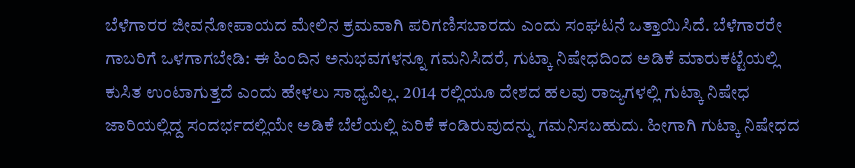ಬೆಳೆಗಾರರ ಜೀವನೋಪಾಯದ ಮೇಲಿನ ಕ್ರಮವಾಗಿ ಪರಿಗಣಿಸಬಾರದು ಎಂದು ಸಂಘಟನೆ ಒತ್ತಾಯಿಸಿದೆ. ಬೆಳೆಗಾರರೇ ಗಾಬರಿಗೆ ಒಳಗಾಗಬೇಡಿ: ಈ ಹಿಂದಿನ ಅನುಭವಗಳನ್ನೂ ಗಮನಿಸಿದರೆ, ಗುಟ್ಕಾ ನಿಷೇಧದಿಂದ ಅಡಿಕೆ ಮಾರುಕಟ್ಟೆಯಲ್ಲಿ ಕುಸಿತ ಉಂಟಾಗುತ್ತದೆ ಎಂದು ಹೇಳಲು ಸಾಧ್ಯವಿಲ್ಲ. 2014 ರಲ್ಲಿಯೂ ದೇಶದ ಹಲವು ರಾಜ್ಯಗಳಲ್ಲಿ ಗುಟ್ಕಾ ನಿಷೇಧ ಜಾರಿಯಲ್ಲಿದ್ದ ಸಂದರ್ಭದಲ್ಲಿಯೇ ಅಡಿಕೆ ಬೆಲೆಯಲ್ಲಿ ಏರಿಕೆ ಕಂಡಿರುವುದನ್ನು ಗಮನಿಸಬಹುದು. ಹೀಗಾಗಿ ಗುಟ್ಕಾ ನಿಷೇಧದ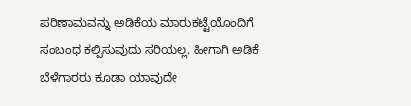ಪರಿಣಾಮವನ್ನು ಅಡಿಕೆಯ ಮಾರುಕಟ್ಟೆಯೊಂದಿಗೆ ಸಂಬಂಧ ಕಲ್ಪಿಸುವುದು ಸರಿಯಲ್ಲ. ಹೀಗಾಗಿ ಅಡಿಕೆ ಬೆಳೆಗಾರರು ಕೂಡಾ ಯಾವುದೇ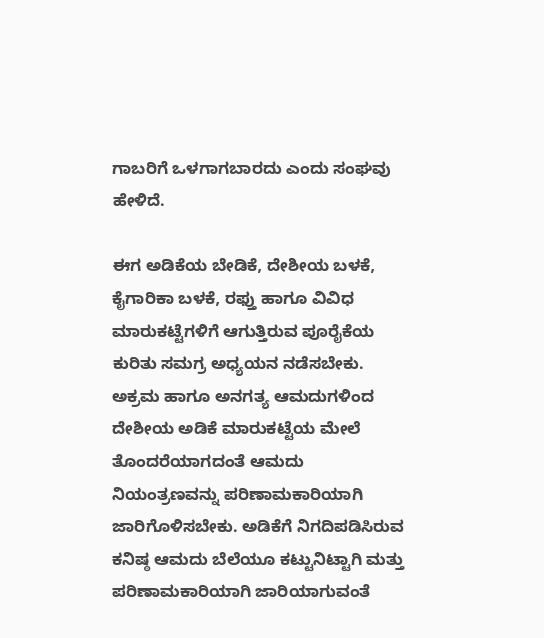ಗಾಬರಿಗೆ ಒಳಗಾಗಬಾರದು ಎಂದು ಸಂಘವು ಹೇಳಿದೆ.

ಈಗ ಅಡಿಕೆಯ ಬೇಡಿಕೆ, ದೇಶೀಯ ಬಳಕೆ, ಕೈಗಾರಿಕಾ ಬಳಕೆ, ರಫ್ತು ಹಾಗೂ ವಿವಿಧ ಮಾರುಕಟ್ಟೆಗಳಿಗೆ ಆಗುತ್ತಿರುವ ಪೂರೈಕೆಯ ಕುರಿತು ಸಮಗ್ರ ಅಧ್ಯಯನ ನಡೆಸಬೇಕು. ಅಕ್ರಮ ಹಾಗೂ ಅನಗತ್ಯ ಆಮದುಗಳಿಂದ ದೇಶೀಯ ಅಡಿಕೆ ಮಾರುಕಟ್ಟೆಯ ಮೇಲೆ ತೊಂದರೆಯಾಗದಂತೆ ಆಮದು ನಿಯಂತ್ರಣವನ್ನು ಪರಿಣಾಮಕಾರಿಯಾಗಿ ಜಾರಿಗೊಳಿಸಬೇಕು. ಅಡಿಕೆಗೆ ನಿಗದಿಪಡಿಸಿರುವ ಕನಿಷ್ಠ ಆಮದು ಬೆಲೆಯೂ ಕಟ್ಟುನಿಟ್ಟಾಗಿ ಮತ್ತು ಪರಿಣಾಮಕಾರಿಯಾಗಿ ಜಾರಿಯಾಗುವಂತೆ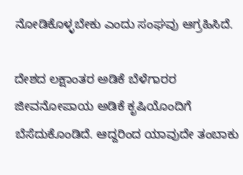ನೋಡಿಕೊಳ್ಳಬೇಕು ಎಂದು ಸಂಘವು ಆಗ್ರಹಿಸಿದೆ.

ದೇಶದ ಲಕ್ಷಾಂತರ ಅಡಿಕೆ ಬೆಳೆಗಾರರ ಜೀವನೋಪಾಯ ಅಡಿಕೆ ಕೃಷಿಯೊಂದಿಗೆ ಬೆಸೆದುಕೊಂಡಿದೆ. ಆದ್ದರಿಂದ ಯಾವುದೇ ತಂಬಾಕು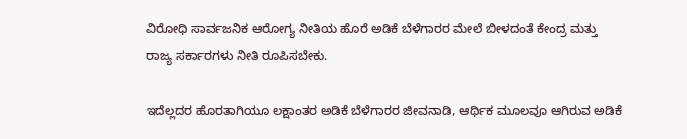ವಿರೋಧಿ ಸಾರ್ವಜನಿಕ ಆರೋಗ್ಯ ನೀತಿಯ ಹೊರೆ ಅಡಿಕೆ ಬೆಳೆಗಾರರ ಮೇಲೆ ಬೀಳದಂತೆ ಕೇಂದ್ರ ಮತ್ತು ರಾಜ್ಯ ಸರ್ಕಾರಗಳು ನೀತಿ ರೂಪಿಸಬೇಕು.

ಇದೆಲ್ಲದರ ಹೊರತಾಗಿಯೂ ಲಕ್ಷಾಂತರ ಅಡಿಕೆ ಬೆಳೆಗಾರರ ಜೀವನಾಡಿ, ಆರ್ಥಿಕ ಮೂಲವೂ ಆಗಿರುವ ಅಡಿಕೆ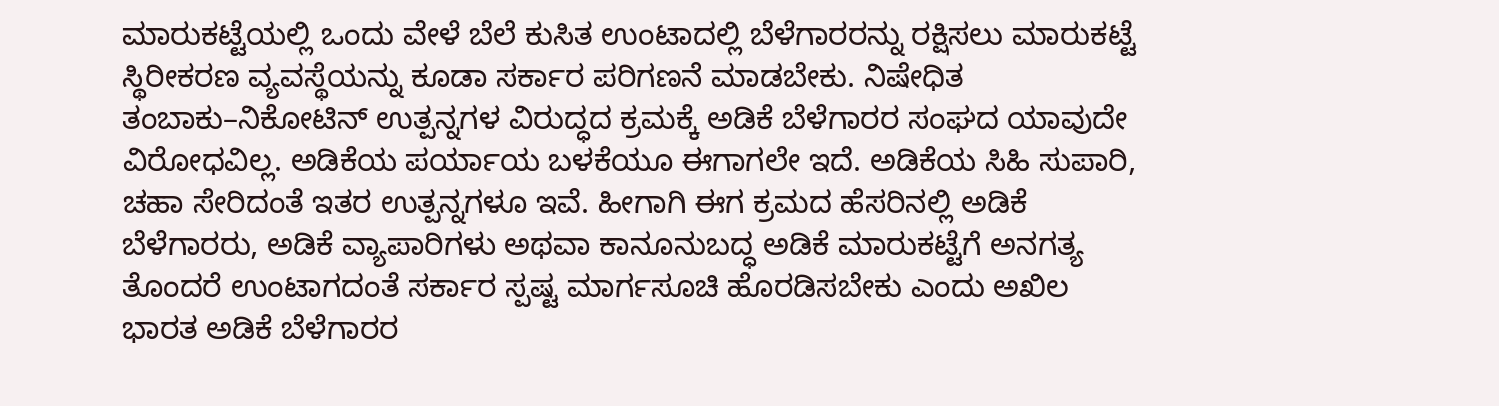ಮಾರುಕಟ್ಟೆಯಲ್ಲಿ ಒಂದು ವೇಳೆ ಬೆಲೆ ಕುಸಿತ ಉಂಟಾದಲ್ಲಿ ಬೆಳೆಗಾರರನ್ನು ರಕ್ಷಿಸಲು ಮಾರುಕಟ್ಟೆ ಸ್ಥಿರೀಕರಣ ವ್ಯವಸ್ಥೆಯನ್ನು ಕೂಡಾ ಸರ್ಕಾರ ಪರಿಗಣನೆ ಮಾಡಬೇಕು. ನಿಷೇಧಿತ ತಂಬಾಕು–ನಿಕೋಟಿನ್ ಉತ್ಪನ್ನಗಳ ವಿರುದ್ಧದ ಕ್ರಮಕ್ಕೆ ಅಡಿಕೆ ಬೆಳೆಗಾರರ ಸಂಘದ ಯಾವುದೇ ವಿರೋಧವಿಲ್ಲ. ಅಡಿಕೆಯ ಪರ್ಯಾಯ ಬಳಕೆಯೂ ಈಗಾಗಲೇ ಇದೆ. ಅಡಿಕೆಯ ಸಿಹಿ ಸುಪಾರಿ, ಚಹಾ ಸೇರಿದಂತೆ ಇತರ ಉತ್ಪನ್ನಗಳೂ ಇವೆ. ಹೀಗಾಗಿ ಈಗ ಕ್ರಮದ ಹೆಸರಿನಲ್ಲಿ ಅಡಿಕೆ ಬೆಳೆಗಾರರು, ಅಡಿಕೆ ವ್ಯಾಪಾರಿಗಳು ಅಥವಾ ಕಾನೂನುಬದ್ಧ ಅಡಿಕೆ ಮಾರುಕಟ್ಟೆಗೆ ಅನಗತ್ಯ ತೊಂದರೆ ಉಂಟಾಗದಂತೆ ಸರ್ಕಾರ ಸ್ಪಷ್ಟ ಮಾರ್ಗಸೂಚಿ ಹೊರಡಿಸಬೇಕು ಎಂದು ಅಖಿಲ ಭಾರತ ಅಡಿಕೆ ಬೆಳೆಗಾರರ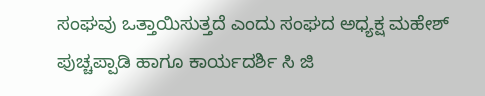ಸಂಘವು ಒತ್ತಾಯಿಸುತ್ತದೆ ಎಂದು ಸಂಘದ ಅಧ್ಯಕ್ಷ ಮಹೇಶ್‌ ಪುಚ್ಚಪ್ಪಾಡಿ ಹಾಗೂ ಕಾರ್ಯದರ್ಶಿ ಸಿ ಜಿ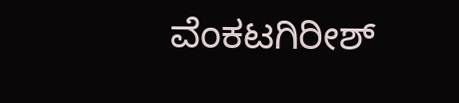ವೆಂಕಟಗಿರೀಶ್‌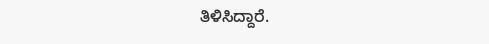ತಿಳಿಸಿದ್ದಾರೆ.